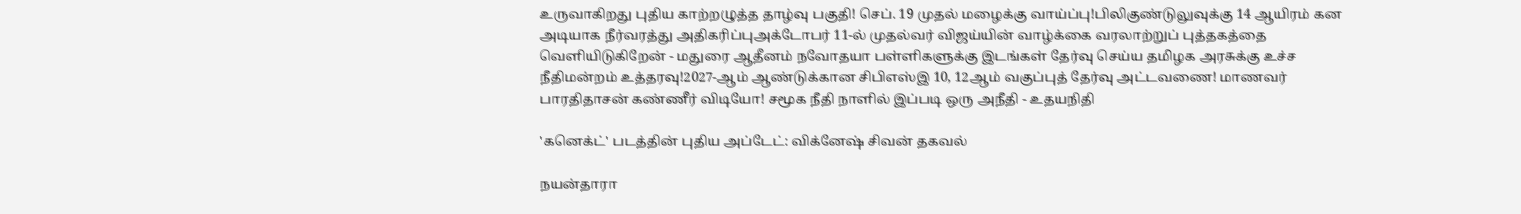உருவாகிறது புதிய காற்றழுத்த தாழ்வு பகுதி! செப். 19 முதல் மழைக்கு வாய்ப்பு!பிலிகுண்டுலுவுக்கு 14 ஆயிரம் கன அடியாக நீர்வரத்து அதிகரிப்புஅக்டோபர் 11-ல் முதல்வர் விஜய்யின் வாழ்க்கை வரலாற்றுப் புத்தகத்தை வெளியிடுகிறேன் - மதுரை ஆதீனம் நவோதயா பள்ளிகளுக்கு இடங்கள் தேர்வு செய்ய தமிழக அரசுக்கு உச்ச நீதிமன்றம் உத்தரவு!2027-ஆம் ஆண்டுக்கான சிபிஎஸ்இ 10, 12ஆம் வகுப்புத் தேர்வு அட்டவணை! மாணவர் பாரதிதாசன் கண்ணீர் விடியோ! சமூக நீதி நாளில் இப்படி ஒரு அநீதி - உதயநிதி

'கனெக்ட்' படத்தின் புதிய அப்டேட்: விக்னேஷ் சிவன் தகவல்

நயன்தாரா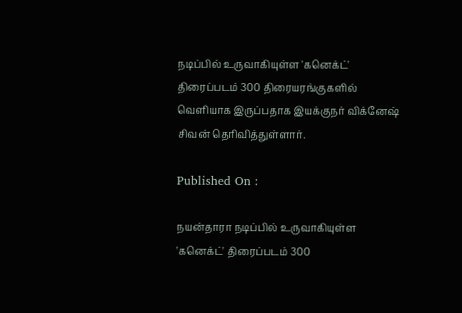நடிப்பில் உருவாகியுள்ள 'கனெக்ட்' திரைப்படம் 300 திரையரங்குகளில் வெளியாக இருப்பதாக இயக்குநர் விக்னேஷ் சிவன் தெரிவித்துள்ளார்.

Published On :

நயன்தாரா நடிப்பில் உருவாகியுள்ள 'கனெக்ட்' திரைப்படம் 300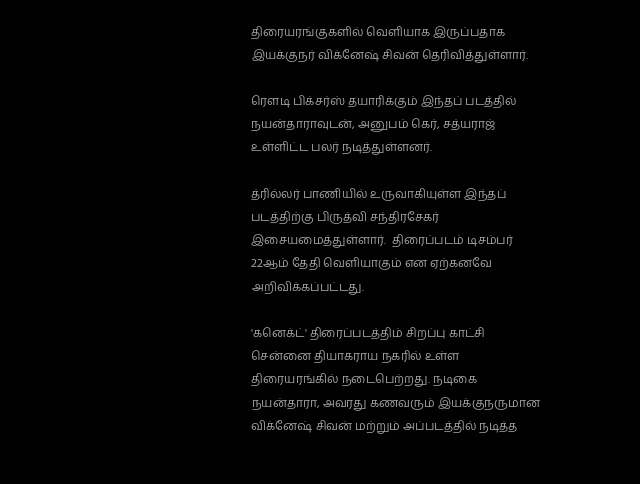திரையரங்குகளில் வெளியாக இருப்பதாக இயக்குநர் விக்னேஷ் சிவன் தெரிவித்துள்ளார்.

ரெளடி பிக்சர்ஸ் தயாரிக்கும் இந்தப் படத்தில் நயன்தாராவுடன், அனுபம் கெர், சத்யராஜ் உள்ளிட்ட பலர் நடித்துள்ளனர்.

த்ரில்லர் பாணியில் உருவாகியுள்ள இந்தப் படத்திற்கு பிருத்வி சந்திரசேகர் இசையமைத்துள்ளார்.  திரைப்படம் டிசம்பர் 22ஆம் தேதி வெளியாகும் என ஏற்கனவே அறிவிக்கப்பட்டது.

'கனெக்ட்' திரைப்படத்திம் சிறப்பு காட்சி சென்னை தியாகராய நகரில் உள்ள திரையரங்கில் நடைபெற்றது. நடிகை நயன்தாரா, அவரது கணவரும் இயக்குநருமான விக்னேஷ் சிவன் மற்றும் அப்படத்தில் நடித்த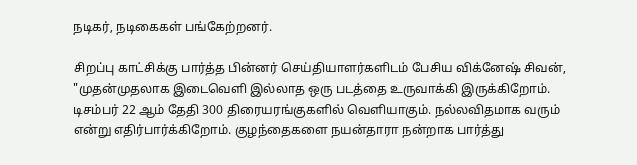நடிகர், நடிகைகள் பங்கேற்றனர்.

சிறப்பு காட்சிக்கு பார்த்த பின்னர் செய்தியாளர்களிடம் பேசிய விக்னேஷ் சிவன், "முதன்முதலாக இடைவெளி இல்லாத ஒரு படத்தை உருவாக்கி இருக்கிறோம். டிசம்பர் 22 ஆம் தேதி 300 திரையரங்குகளில் வெளியாகும். நல்லவிதமாக வரும் என்று எதிர்பார்க்கிறோம். குழந்தைகளை நயன்தாரா நன்றாக பார்த்து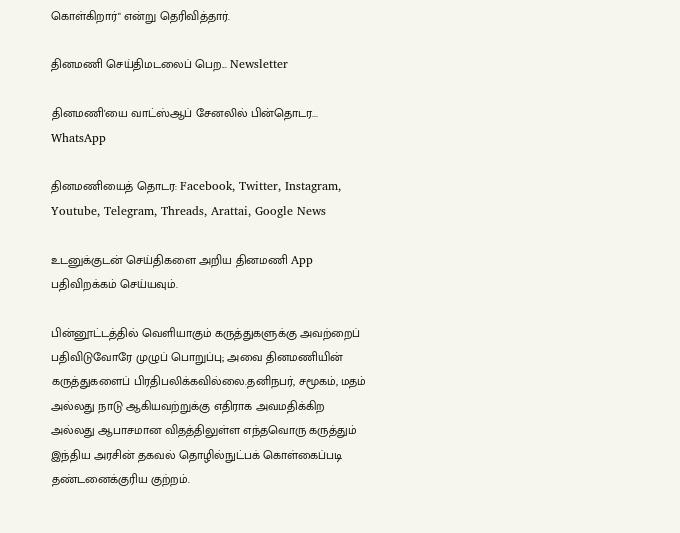கொள்கிறார்" என்று தெரிவித்தார்.

தினமணி செய்திமடலைப் பெற... Newsletter

தினமணி'யை வாட்ஸ்ஆப் சேனலில் பின்தொடர... WhatsApp

தினமணியைத் தொடர: Facebook, Twitter, Instagram, Youtube, Telegram, Threads, Arattai, Google News

உடனுக்குடன் செய்திகளை அறிய தினமணி App பதிவிறக்கம் செய்யவும்.

பின்னூட்டத்தில் வெளியாகும் கருத்துகளுக்கு அவற்றைப் பதிவிடுவோரே முழுப் பொறுப்பு; அவை தினமணியின் கருத்துகளைப் பிரதிபலிக்கவில்லை.தனிநபர், சமூகம், மதம் அல்லது நாடு ஆகியவற்றுக்கு எதிராக அவமதிக்கிற அல்லது ஆபாசமான விதத்திலுள்ள எந்தவொரு கருத்தும் இந்திய அரசின் தகவல் தொழில்நுட்பக் கொள்கைப்படி தண்டனைக்குரிய குற்றம்.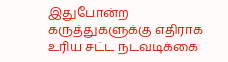இதுபோன்ற கருத்துகளுக்கு எதிராக உரிய சட்ட நடவடிக்கை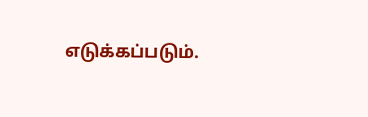எடுக்கப்படும்.